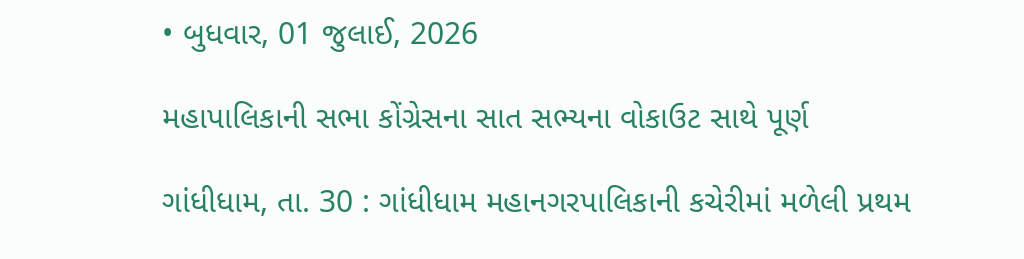• બુધવાર, 01 જુલાઈ, 2026

મહાપાલિકાની સભા કોંગ્રેસના સાત સભ્યના વોકાઉટ સાથે પૂર્ણ

ગાંધીધામ, તા. 30 : ગાંધીધામ મહાનગરપાલિકાની કચેરીમાં મળેલી પ્રથમ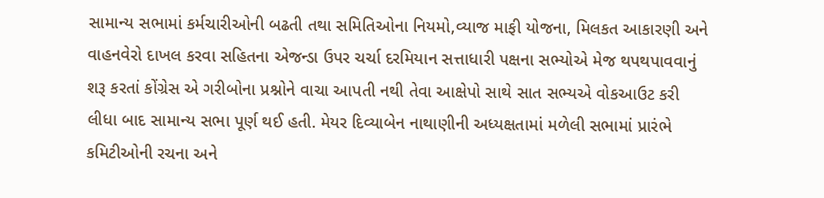સામાન્ય સભામાં કર્મચારીઓની બઢતી તથા સમિતિઓના નિયમો,વ્યાજ માફી યોજના, મિલકત આકારણી અને વાહનવેરો દાખલ કરવા સહિતના એજન્ડા ઉપર ચર્ચા દરમિયાન સત્તાધારી પક્ષના સભ્યોએ મેજ થપથપાવવાનું શરૂ કરતાં કોંગ્રેસ એ ગરીબોના પ્રશ્નોને વાચા આપતી નથી તેવા આક્ષેપો સાથે સાત સભ્યએ વોકઆઉટ કરી લીધા બાદ સામાન્ય સભા પૂર્ણ થઈ હતી. મેયર દિવ્યાબેન નાથાણીની અધ્યક્ષતામાં મળેલી સભામાં પ્રારંભે કમિટીઓની રચના અને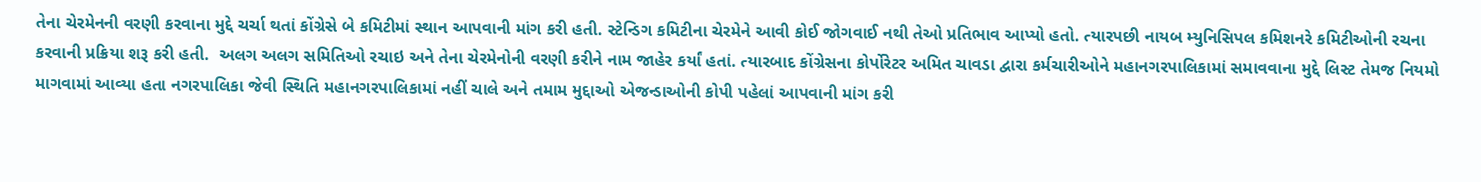તેના ચેરમેનની વરણી કરવાના મુદ્દે ચર્ચા થતાં કોંગ્રેસે બે કમિટીમાં સ્થાન આપવાની માંગ કરી હતી. સ્ટેન્ડિગ કમિટીના ચેરમેને આવી કોઈ જોગવાઈ નથી તેઓ પ્રતિભાવ આપ્યો હતો. ત્યારપછી નાયબ મ્યુનિસિપલ કમિશનરે કમિટીઓની રચના કરવાની પ્રક્રિયા શરૂ કરી હતી.  અલગ અલગ સમિતિઓ રચાઇ અને તેના ચેરમેનોની વરણી કરીને નામ જાહેર કર્યાં હતાં. ત્યારબાદ કોંગ્રેસના કોર્પોરેટર અમિત ચાવડા દ્વારા કર્મચારીઓને મહાનગરપાલિકામાં સમાવવાના મુદ્દે લિસ્ટ તેમજ નિયમો માગવામાં આવ્યા હતા નગરપાલિકા જેવી સ્થિતિ મહાનગરપાલિકામાં નહીં ચાલે અને તમામ મુદ્દાઓ એજન્ડાઓની કોપી પહેલાં આપવાની માંગ કરી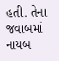હતી. તેના જવાબમાં નાયબ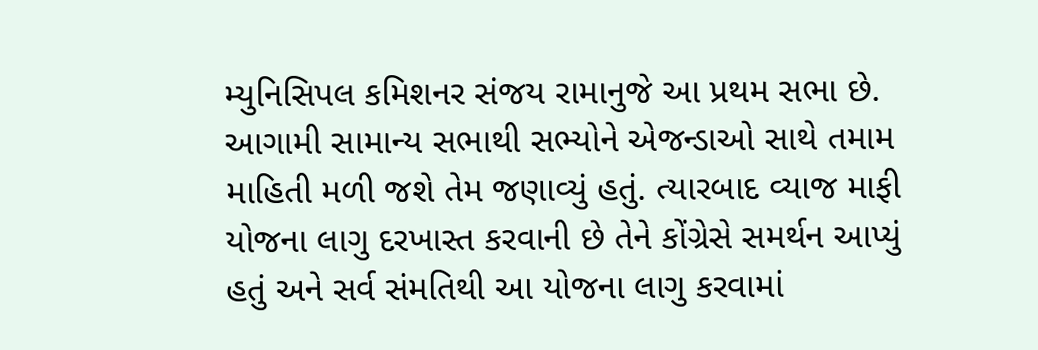મ્યુનિસિપલ કમિશનર સંજય રામાનુજે આ પ્રથમ સભા છે. આગામી સામાન્ય સભાથી સભ્યોને એજન્ડાઓ સાથે તમામ માહિતી મળી જશે તેમ જણાવ્યું હતું. ત્યારબાદ વ્યાજ માફી યોજના લાગુ દરખાસ્ત કરવાની છે તેને કોંગ્રેસે સમર્થન આપ્યું હતું અને સર્વ સંમતિથી આ યોજના લાગુ કરવામાં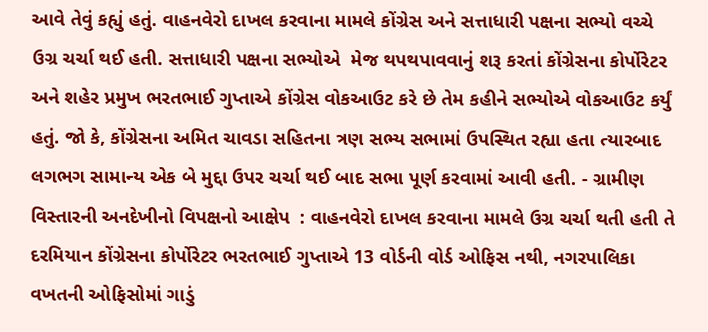આવે તેવું કહ્યું હતું. વાહનવેરો દાખલ કરવાના મામલે કોંગ્રેસ અને સત્તાધારી પક્ષના સભ્યો વચ્ચે ઉગ્ર ચર્ચા થઈ હતી. સત્તાધારી પક્ષના સભ્યોએ  મેજ થપથપાવવાનું શરૂ કરતાં કોંગ્રેસના કોર્પોરેટર અને શહેર પ્રમુખ ભરતભાઈ ગુપ્તાએ કોંગ્રેસ વોકઆઉટ કરે છે તેમ કહીને સભ્યોએ વોકઆઉટ કર્યું હતું. જો કે, કોંગ્રેસના અમિત ચાવડા સહિતના ત્રણ સભ્ય સભામાં ઉપસ્થિત રહ્યા હતા ત્યારબાદ લગભગ સામાન્ય એક બે મુદ્દા ઉપર ચર્ચા થઈ બાદ સભા પૂર્ણ કરવામાં આવી હતી. - ગ્રામીણ વિસ્તારની અનદેખીનો વિપક્ષનો આક્ષેપ  : વાહનવેરો દાખલ કરવાના મામલે ઉગ્ર ચર્ચા થતી હતી તે દરમિયાન કોંગ્રેસના કોર્પોરેટર ભરતભાઈ ગુપ્તાએ 13 વોર્ડની વોર્ડ ઓફિસ નથી, નગરપાલિકા વખતની ઓફિસોમાં ગાડું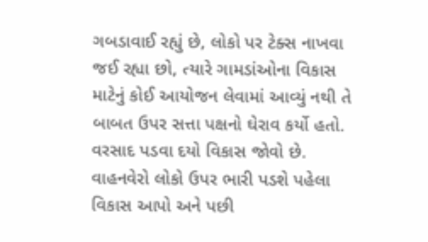ગબડાવાઈ રહ્યું છે, લોકો પર ટેક્સ નાખવા જઈ રહ્યા છો, ત્યારે ગામડાંઓના વિકાસ માટેનું કોઈ આયોજન લેવામાં આવ્યું નથી તે બાબત ઉપર સત્તા પક્ષનો ઘેરાવ કર્યો હતો. વરસાદ પડવા દયો વિકાસ જોવો છે. વાહનવેરો લોકો ઉપર ભારી પડશે પહેલા વિકાસ આપો અને પછી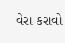વેરા કરાવો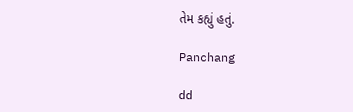તેમ કહ્યું હતું.

Panchang

dd